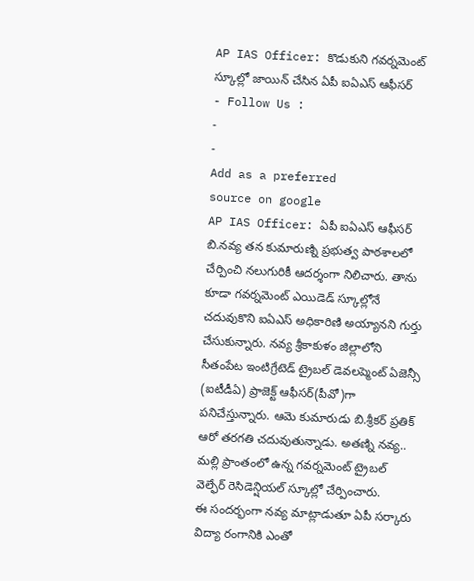AP IAS Officer: కొడుకుని గవర్నమెంట్ స్కూల్లో జాయిన్ చేసిన ఏపీ ఐఏఎస్ ఆఫీసర్
- Follow Us :
-
-
Add as a preferred
source on google
AP IAS Officer: ఏపీ ఐఏఎస్ ఆఫీసర్ బి.నవ్య తన కుమారుణ్ని ప్రభుత్వ పాఠశాలలో చేర్పించి నలుగురికీ ఆదర్శంగా నిలిచారు. తాను కూడా గవర్నమెంట్ ఎయిడెడ్ స్కూల్లోనే చదువుకొని ఐఏఎస్ అధికారిణి అయ్యానని గుర్తు చేసుకున్నారు. నవ్య శ్రీకాకుళం జిల్లాలోని సీతంపేట ఇంటిగ్రేటెడ్ ట్రైబల్ డెవలప్మెంట్ ఏజెన్సీ (ఐటీడీఏ) ప్రాజెక్ట్ ఆఫీసర్(పీవో)గా పనిచేస్తున్నారు. ఆమె కుమారుడు బి.శ్రీకర్ ప్రతిక్ ఆరో తరగతి చదువుతున్నాడు. అతణ్ని నవ్య.. మల్లి ప్రాంతంలో ఉన్న గవర్నమెంట్ ట్రైబల్ వెల్ఫేర్ రెసిడెన్షియల్ స్కూల్లో చేర్పించారు.
ఈ సందర్భంగా నవ్య మాట్లాడుతూ ఏపీ సర్కారు విద్యా రంగానికి ఎంతో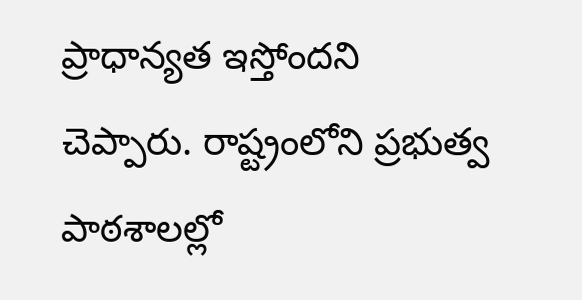ప్రాధాన్యత ఇస్తోందని చెప్పారు. రాష్ట్రంలోని ప్రభుత్వ పాఠశాలల్లో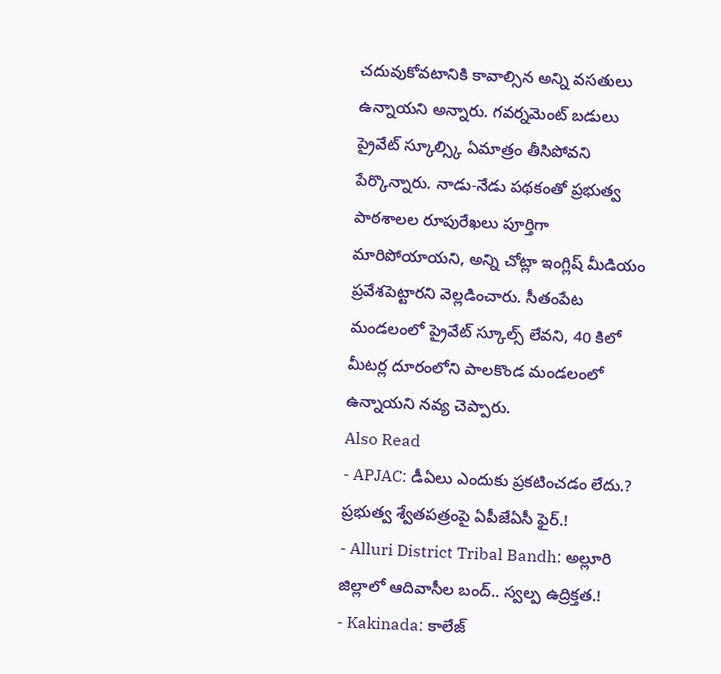చదువుకోవటానికి కావాల్సిన అన్ని వసతులు ఉన్నాయని అన్నారు. గవర్నమెంట్ బడులు ప్రైవేట్ స్కూల్స్కి ఏమాత్రం తీసిపోవని పేర్కొన్నారు. నాడు-నేడు పథకంతో ప్రభుత్వ పాఠశాలల రూపురేఖలు పూర్తిగా మారిపోయాయని, అన్ని చోట్లా ఇంగ్లిష్ మీడియం ప్రవేశపెట్టారని వెల్లడించారు. సీతంపేట మండలంలో ప్రైవేట్ స్కూల్స్ లేవని, 40 కిలో మీటర్ల దూరంలోని పాలకొండ మండలంలో ఉన్నాయని నవ్య చెప్పారు.
Also Read
- APJAC: డీఏలు ఎందుకు ప్రకటించడం లేదు.? ప్రభుత్వ శ్వేతపత్రంపై ఏపీజేఏసీ ఫైర్.!
- Alluri District Tribal Bandh: అల్లూరి జిల్లాలో ఆదివాసీల బంద్.. స్వల్ప ఉద్రిక్తత.!
- Kakinada: కాలేజ్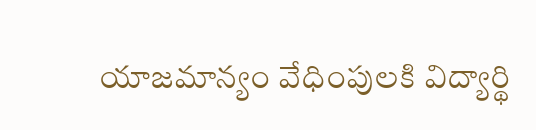యాజమాన్యం వేధింపులకి విద్యార్థి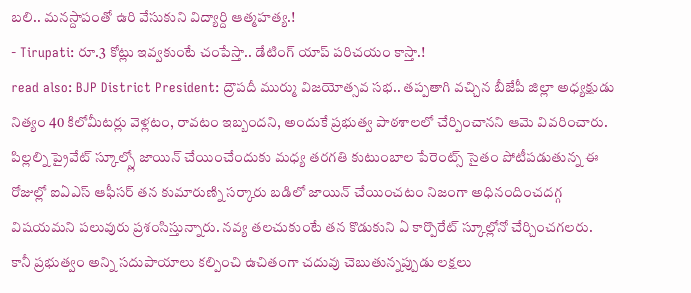బలి.. మనస్దాపంతో ఉరి వేసుకుని విద్యార్ది ఆత్మహత్య.!
- Tirupati: రూ.3 కోట్లు ఇవ్వకుంటే చంపేస్తా.. డేటింగ్ యాప్ పరిచయం కాస్తా.!
read also: BJP District President: ద్రౌపదీ ముర్ము విజయోత్సవ సభ.. తప్పతాగి వచ్చిన బీజేపీ జిల్లా అధ్యక్షుడు
నిత్యం 40 కిలోమీటర్లు వెళ్లటం, రావటం ఇబ్బందని, అందుకే ప్రభుత్వ పాఠశాలలో చేర్పించానని ఆమె వివరించారు. పిల్లల్ని ప్రైవేట్ స్కూల్స్లో జాయిన్ చేయించేందుకు మధ్య తరగతి కుటుంబాల పేరెంట్స్ సైతం పోటీపడుతున్న ఈ రోజుల్లో ఐఏఎస్ ఆఫీసర్ తన కుమారుణ్ని సర్కారు బడిలో జాయిన్ చేయించటం నిజంగా అధినందించదగ్గ విషయమని పలువురు ప్రశంసిస్తున్నారు. నవ్య తలచుకుంటే తన కొడుకుని ఏ కార్పొరేట్ స్కూల్లోనో చేర్చించగలరు. కానీ ప్రభుత్వం అన్ని సదుపాయాలు కల్పించి ఉచితంగా చదువు చెబుతున్నప్పుడు లక్షలు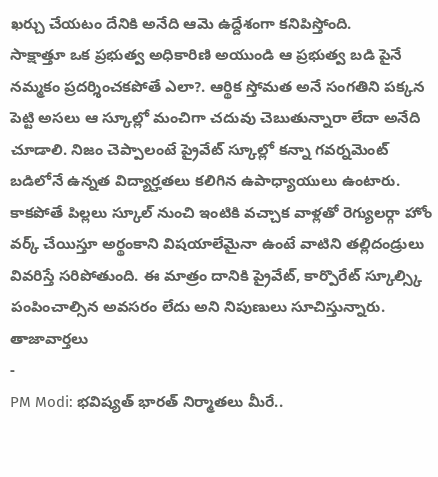ఖర్చు చేయటం దేనికి అనేది ఆమె ఉద్దేశంగా కనిపిస్తోంది.
సాక్షాత్తూ ఒక ప్రభుత్వ అధికారిణి అయుండి ఆ ప్రభుత్వ బడి పైనే నమ్మకం ప్రదర్శించకపోతే ఎలా?. ఆర్థిక స్తోమత అనే సంగతిని పక్కన పెట్టి అసలు ఆ స్కూల్లో మంచిగా చదువు చెబుతున్నారా లేదా అనేది చూడాలి. నిజం చెప్పాలంటే ప్రైవేట్ స్కూల్లో కన్నా గవర్నమెంట్ బడిలోనే ఉన్నత విద్యార్హతలు కలిగిన ఉపాధ్యాయులు ఉంటారు. కాకపోతే పిల్లలు స్కూల్ నుంచి ఇంటికి వచ్చాక వాళ్లతో రెగ్యులర్గా హోం వర్క్ చేయిస్తూ అర్థంకాని విషయాలేమైనా ఉంటే వాటిని తల్లిదండ్రులు వివరిస్తే సరిపోతుంది. ఈ మాత్రం దానికి ప్రైవేట్, కార్పొరేట్ స్కూల్స్కి పంపించాల్సిన అవసరం లేదు అని నిపుణులు సూచిస్తున్నారు.
తాజావార్తలు
-
PM Modi: భవిష్యత్ భారత్ నిర్మాతలు మీరే..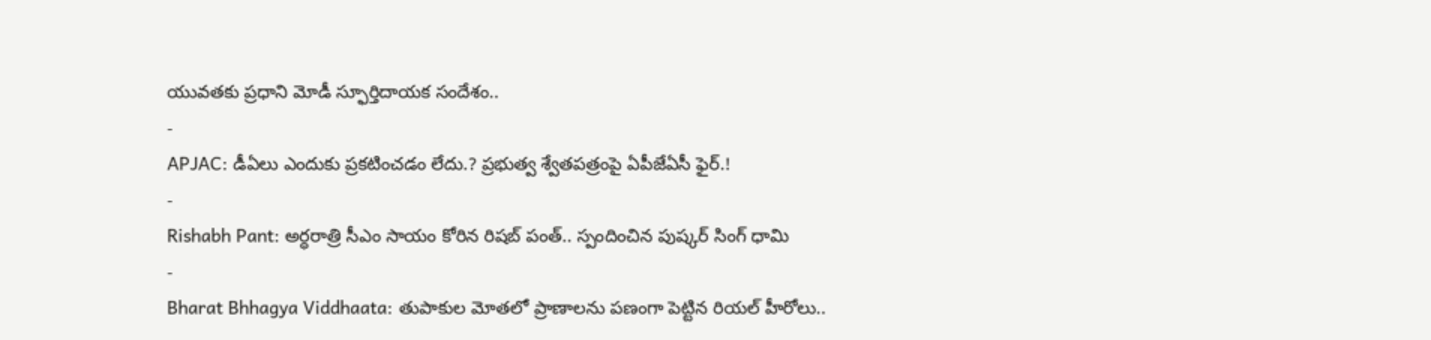యువతకు ప్రధాని మోడీ స్ఫూర్తిదాయక సందేశం..
-
APJAC: డీఏలు ఎందుకు ప్రకటించడం లేదు.? ప్రభుత్వ శ్వేతపత్రంపై ఏపీజేఏసీ ఫైర్.!
-
Rishabh Pant: అర్ధరాత్రి సీఎం సాయం కోరిన రిషబ్ పంత్.. స్పందించిన పుష్కర్ సింగ్ ధామి
-
Bharat Bhhagya Viddhaata: తుపాకుల మోతలో ప్రాణాలను పణంగా పెట్టిన రియల్ హీరోలు..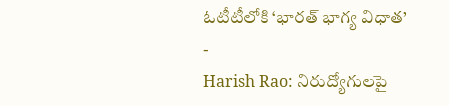ఓటీటీలోకి ‘భారత్ భాగ్య విధాత’
-
Harish Rao: నిరుద్యోగులపై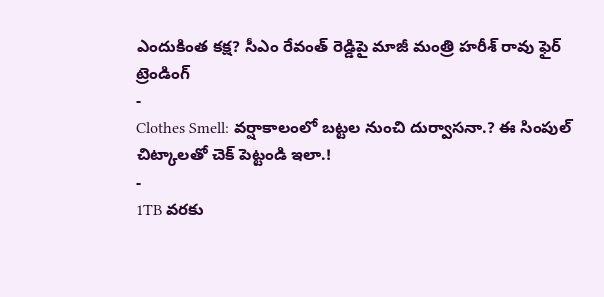ఎందుకింత కక్ష? సీఎం రేవంత్ రెడ్డిపై మాజీ మంత్రి హరీశ్ రావు ఫైర్
ట్రెండింగ్
-
Clothes Smell: వర్షాకాలంలో బట్టల నుంచి దుర్వాసనా.? ఈ సింపుల్ చిట్కాలతో చెక్ పెట్టండి ఇలా.!
-
1TB వరకు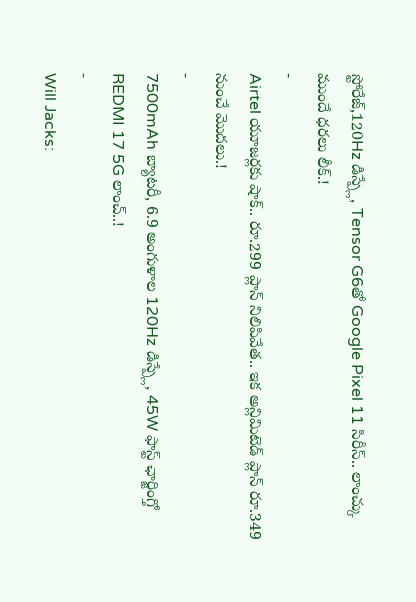స్టోరేజ్,120Hz డిస్ప్లే, Tensor G6తో Google Pixel 11 సిరీస్.. లాంచ్కు ముందే ధరలు లీక్.!
-
Airtel యూజర్లకు షాక్.. రూ.299 ప్లాన్ నిలిపివేత.. ఇక అన్లిమిటెడ్ ప్లాన్ రూ.349 నుంచే మొదలు.!
-
7500mAh బ్యాటరీ, 6.9 అంగుళాల 120Hz డిస్ప్లే, 45W ఫాస్ట్ ఛార్జింగ్తో REDMI 17 5G లాంచ్..!
-
Will Jacks: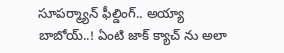సూపర్మ్యాన్ ఫీల్డింగ్.. అయ్యా బాబోయ్..! ఏంటి జాక్ క్యాచ్ ను అలా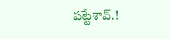పట్టేశావ్.!